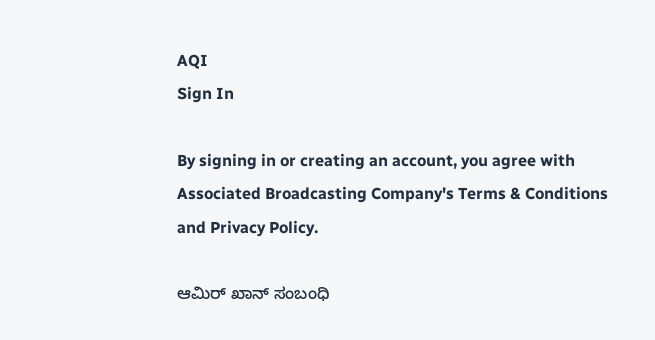AQI
Sign In

By signing in or creating an account, you agree with Associated Broadcasting Company's Terms & Conditions and Privacy Policy.

ಆಮಿರ್ ಖಾನ್ ಸಂಬಂಧಿ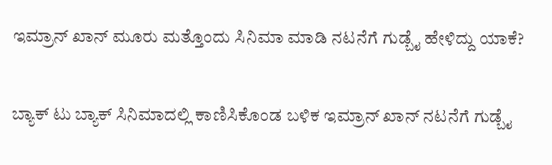ಇಮ್ರಾನ್ ಖಾನ್ ಮೂರು ಮತ್ತೊಂದು ಸಿನಿಮಾ ಮಾಡಿ ನಟನೆಗೆ ಗುಡ್ಬೈ ಹೇಳಿದ್ದು ಯಾಕೆ?

ಬ್ಯಾಕ್ ಟು ಬ್ಯಾಕ್ ಸಿನಿಮಾದಲ್ಲಿ ಕಾಣಿಸಿಕೊಂಡ ಬಳಿಕ ಇಮ್ರಾನ್ ಖಾನ್ ನಟನೆಗೆ ಗುಡ್ಬೈ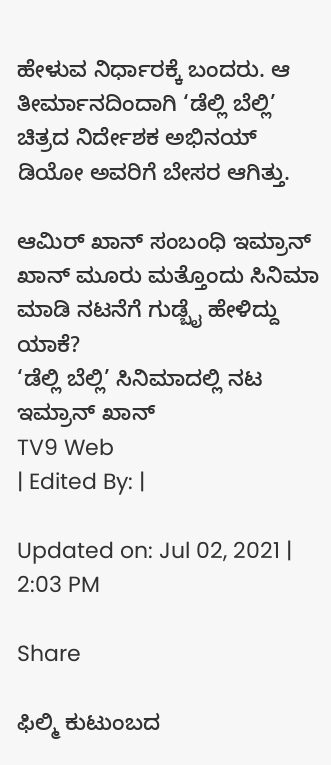ಹೇಳುವ ನಿರ್ಧಾರಕ್ಕೆ ಬಂದರು. ಆ ತೀರ್ಮಾನದಿಂದಾಗಿ ‘ಡೆಲ್ಲಿ ಬೆಲ್ಲಿ’ ಚಿತ್ರದ ನಿರ್ದೇಶಕ ಅಭಿನಯ್ ಡಿಯೋ ಅವರಿಗೆ ಬೇಸರ ಆಗಿತ್ತು.

ಆಮಿರ್ ಖಾನ್ ಸಂಬಂಧಿ ಇಮ್ರಾನ್ ಖಾನ್ ಮೂರು ಮತ್ತೊಂದು ಸಿನಿಮಾ ಮಾಡಿ ನಟನೆಗೆ ಗುಡ್ಬೈ ಹೇಳಿದ್ದು ಯಾಕೆ?
‘ಡೆಲ್ಲಿ ಬೆಲ್ಲಿ’ ಸಿನಿಮಾದಲ್ಲಿ ನಟ ಇಮ್ರಾನ್ ಖಾನ್
TV9 Web
| Edited By: |

Updated on: Jul 02, 2021 | 2:03 PM

Share

ಫಿಲ್ಮಿ ಕುಟುಂಬದ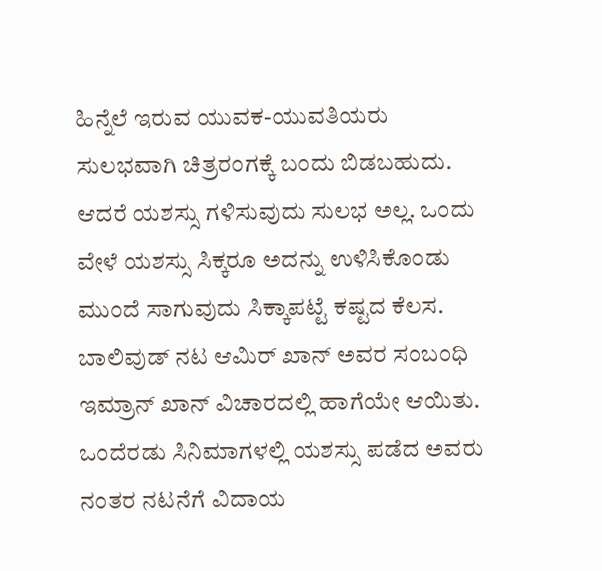ಹಿನ್ನೆಲೆ ಇರುವ ಯುವಕ-ಯುವತಿಯರು ಸುಲಭವಾಗಿ ಚಿತ್ರರಂಗಕ್ಕೆ ಬಂದು ಬಿಡಬಹುದು. ಆದರೆ ಯಶಸ್ಸು ಗಳಿಸುವುದು ಸುಲಭ ಅಲ್ಲ. ಒಂದು ವೇಳೆ ಯಶಸ್ಸು ಸಿಕ್ಕರೂ ಅದನ್ನು ಉಳಿಸಿಕೊಂಡು ಮುಂದೆ ಸಾಗುವುದು ಸಿಕ್ಕಾಪಟ್ಟೆ ಕಷ್ಟದ ಕೆಲಸ. ಬಾಲಿವುಡ್ ನಟ ಆಮಿರ್ ಖಾನ್ ಅವರ ಸಂಬಂಧಿ ಇಮ್ರಾನ್ ಖಾನ್ ವಿಚಾರದಲ್ಲಿ ಹಾಗೆಯೇ ಆಯಿತು. ಒಂದೆರಡು ಸಿನಿಮಾಗಳಲ್ಲಿ ಯಶಸ್ಸು ಪಡೆದ ಅವರು ನಂತರ ನಟನೆಗೆ ವಿದಾಯ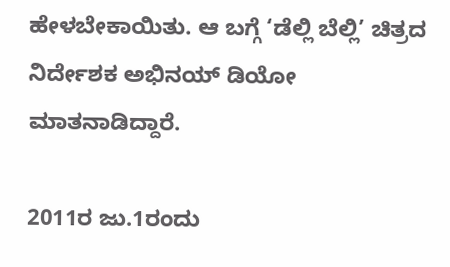ಹೇಳಬೇಕಾಯಿತು. ಆ ಬಗ್ಗೆ ‘ಡೆಲ್ಲಿ ಬೆಲ್ಲಿ’ ಚಿತ್ರದ ನಿರ್ದೇಶಕ ಅಭಿನಯ್ ಡಿಯೋ ಮಾತನಾಡಿದ್ದಾರೆ.

2011ರ ಜು.1ರಂದು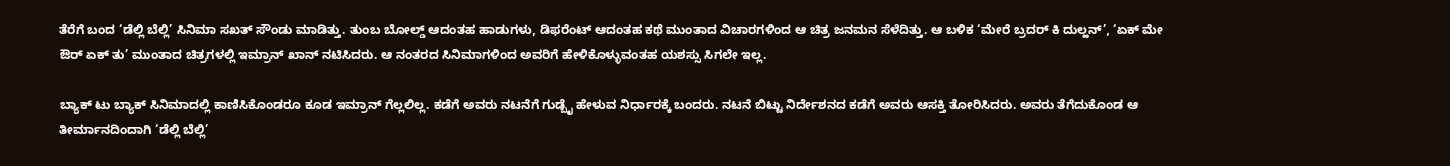ತೆರೆಗೆ ಬಂದ ‘ಡೆಲ್ಲಿ ಬೆಲ್ಲಿ’ ಸಿನಿಮಾ ಸಖತ್ ಸೌಂಡು ಮಾಡಿತ್ತು. ತುಂಬ ಬೋಲ್ಡ್ ಆದಂತಹ ಹಾಡುಗಳು, ಡಿಫರೆಂಟ್ ಆದಂತಹ ಕಥೆ ಮುಂತಾದ ವಿಚಾರಗಳಿಂದ ಆ ಚಿತ್ರ ಜನಮನ ಸೆಳೆದಿತ್ತು. ಆ ಬಳಿಕ ‘ಮೇರೆ ಬ್ರದರ್ ಕಿ ದುಲ್ಹನ್’, ‘ಏಕ್ ಮೇ ಔರ್ ಏಕ್ ತು’ ಮುಂತಾದ ಚಿತ್ರಗಳಲ್ಲಿ ಇಮ್ರಾನ್ ಖಾನ್ ನಟಿಸಿದರು. ಆ ನಂತರದ ಸಿನಿಮಾಗಳಿಂದ ಅವರಿಗೆ ಹೇಳಿಕೊಳ್ಳುವಂತಹ ಯಶಸ್ಸು ಸಿಗಲೇ ಇಲ್ಲ.

ಬ್ಯಾಕ್ ಟು ಬ್ಯಾಕ್ ಸಿನಿಮಾದಲ್ಲಿ ಕಾಣಿಸಿಕೊಂಡರೂ ಕೂಡ ಇಮ್ರಾನ್ ಗೆಲ್ಲಲಿಲ್ಲ. ಕಡೆಗೆ ಅವರು ನಟನೆಗೆ ಗುಡ್ಬೈ ಹೇಳುವ ನಿರ್ಧಾರಕ್ಕೆ ಬಂದರು. ನಟನೆ ಬಿಟ್ಟು ನಿರ್ದೇಶನದ ಕಡೆಗೆ ಅವರು ಆಸಕ್ತಿ ತೋರಿಸಿದರು. ಅವರು ತೆಗೆದುಕೊಂಡ ಆ ತೀರ್ಮಾನದಿಂದಾಗಿ ‘ಡೆಲ್ಲಿ ಬೆಲ್ಲಿ’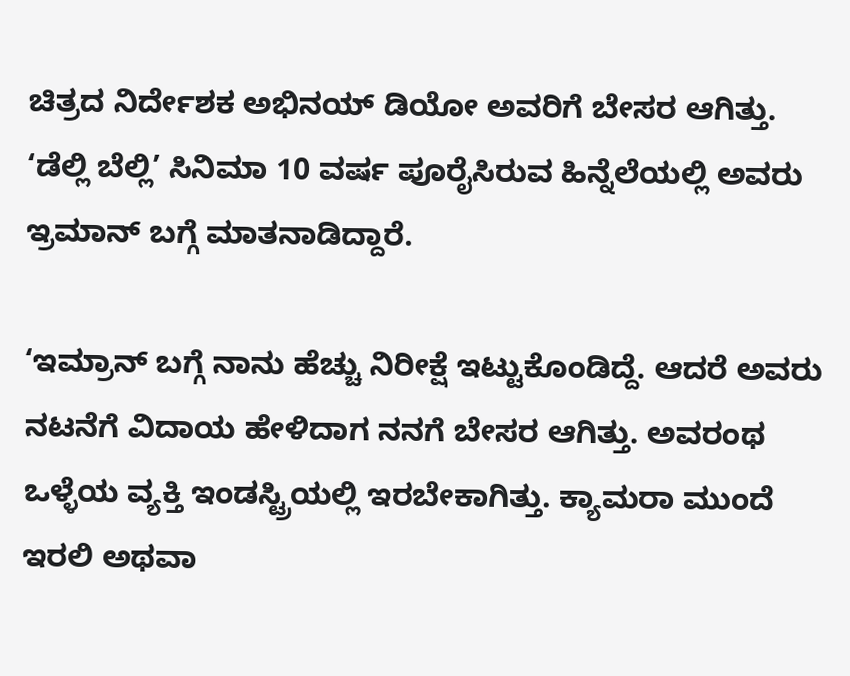ಚಿತ್ರದ ನಿರ್ದೇಶಕ ಅಭಿನಯ್ ಡಿಯೋ ಅವರಿಗೆ ಬೇಸರ ಆಗಿತ್ತು. ‘ಡೆಲ್ಲಿ ಬೆಲ್ಲಿ’ ಸಿನಿಮಾ 10 ವರ್ಷ ಪೂರೈಸಿರುವ ಹಿನ್ನೆಲೆಯಲ್ಲಿ ಅವರು ಇ್ರಮಾನ್ ಬಗ್ಗೆ ಮಾತನಾಡಿದ್ದಾರೆ.

‘ಇಮ್ರಾನ್ ಬಗ್ಗೆ ನಾನು ಹೆಚ್ಚು ನಿರೀಕ್ಷೆ ಇಟ್ಟುಕೊಂಡಿದ್ದೆ. ಆದರೆ ಅವರು ನಟನೆಗೆ ವಿದಾಯ ಹೇಳಿದಾಗ ನನಗೆ ಬೇಸರ ಆಗಿತ್ತು. ಅವರಂಥ ಒಳ್ಳೆಯ ವ್ಯಕ್ತಿ ಇಂಡಸ್ಟ್ರಿಯಲ್ಲಿ ಇರಬೇಕಾಗಿತ್ತು. ಕ್ಯಾಮರಾ ಮುಂದೆ ಇರಲಿ ಅಥವಾ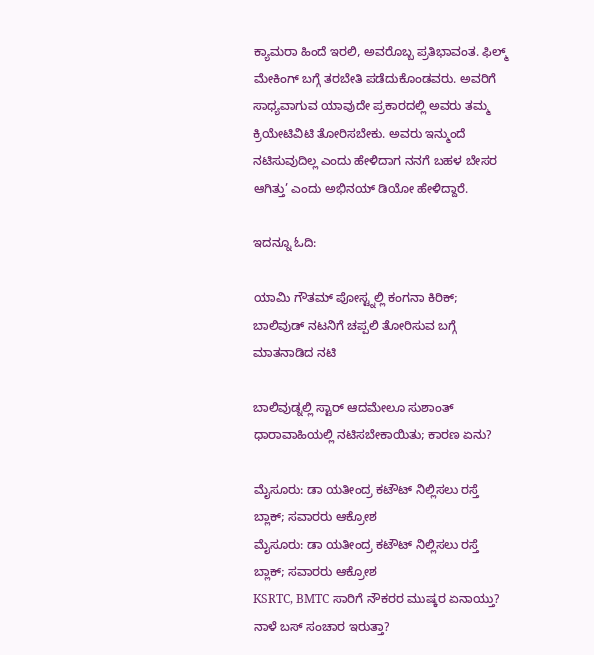ಕ್ಯಾಮರಾ ಹಿಂದೆ ಇರಲಿ, ಅವರೊಬ್ಬ ಪ್ರತಿಭಾವಂತ. ಫಿಲ್ಮ್ ಮೇಕಿಂಗ್ ಬಗ್ಗೆ ತರಬೇತಿ ಪಡೆದುಕೊಂಡವರು. ಅವರಿಗೆ ಸಾಧ್ಯವಾಗುವ ಯಾವುದೇ ಪ್ರಕಾರದಲ್ಲಿ ಅವರು ತಮ್ಮ ಕ್ರಿಯೇಟಿವಿಟಿ ತೋರಿಸಬೇಕು. ಅವರು ಇನ್ಮುಂದೆ ನಟಿಸುವುದಿಲ್ಲ ಎಂದು ಹೇಳಿದಾಗ ನನಗೆ ಬಹಳ ಬೇಸರ ಆಗಿತ್ತು’ ಎಂದು ಅಭಿನಯ್ ಡಿಯೋ ಹೇಳಿದ್ದಾರೆ.

ಇದನ್ನೂ ಓದಿ:

ಯಾಮಿ ಗೌತಮ್ ಪೋಸ್ಟ್ನಲ್ಲಿ ಕಂಗನಾ ಕಿರಿಕ್; ಬಾಲಿವುಡ್ ನಟನಿಗೆ ಚಪ್ಪಲಿ ತೋರಿಸುವ ಬಗ್ಗೆ ಮಾತನಾಡಿದ ನಟಿ

ಬಾಲಿವುಡ್ನಲ್ಲಿ ಸ್ಟಾರ್ ಆದಮೇಲೂ ಸುಶಾಂತ್ ಧಾರಾವಾಹಿಯಲ್ಲಿ ನಟಿಸಬೇಕಾಯಿತು; ಕಾರಣ ಏನು?

ಮೈಸೂರು: ಡಾ ಯತೀಂದ್ರ ಕಟೌಟ್ ನಿಲ್ಲಿಸಲು ರಸ್ತೆ ಬ್ಲಾಕ್; ಸವಾರರು ಆಕ್ರೋಶ
ಮೈಸೂರು: ಡಾ ಯತೀಂದ್ರ ಕಟೌಟ್ ನಿಲ್ಲಿಸಲು ರಸ್ತೆ ಬ್ಲಾಕ್; ಸವಾರರು ಆಕ್ರೋಶ
KSRTC, BMTC ಸಾರಿಗೆ ನೌಕರರ ಮುಷ್ಕರ ಏನಾಯ್ತು? ನಾಳೆ ಬಸ್ ಸಂಚಾರ ಇರುತ್ತಾ?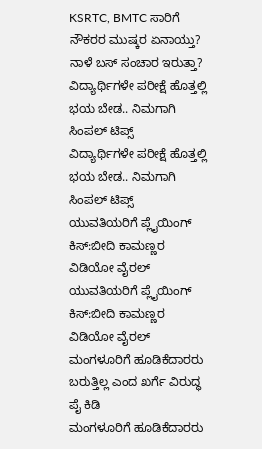KSRTC, BMTC ಸಾರಿಗೆ ನೌಕರರ ಮುಷ್ಕರ ಏನಾಯ್ತು? ನಾಳೆ ಬಸ್ ಸಂಚಾರ ಇರುತ್ತಾ?
ವಿದ್ಯಾರ್ಥಿಗಳೇ ಪರೀಕ್ಷೆ ಹೊತ್ತಲ್ಲಿ ಭಯ ಬೇಡ.. ನಿಮಗಾಗಿ ಸಿಂಪಲ್ ಟಿಪ್ಸ್
ವಿದ್ಯಾರ್ಥಿಗಳೇ ಪರೀಕ್ಷೆ ಹೊತ್ತಲ್ಲಿ ಭಯ ಬೇಡ.. ನಿಮಗಾಗಿ ಸಿಂಪಲ್ ಟಿಪ್ಸ್
ಯುವತಿಯರಿಗೆ ಪ್ಲೈಯಿಂಗ್ ಕಿಸ್:ಬೀದಿ ಕಾಮಣ್ಣರ ವಿಡಿಯೋ ವೈರಲ್
ಯುವತಿಯರಿಗೆ ಪ್ಲೈಯಿಂಗ್ ಕಿಸ್:ಬೀದಿ ಕಾಮಣ್ಣರ ವಿಡಿಯೋ ವೈರಲ್
ಮಂಗಳೂರಿಗೆ ಹೂಡಿಕೆದಾರರು ಬರುತ್ತಿಲ್ಲ ಎಂದ ಖರ್ಗೆ ವಿರುದ್ಧ ಪೈ ಕಿಡಿ
ಮಂಗಳೂರಿಗೆ ಹೂಡಿಕೆದಾರರು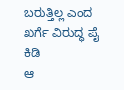ಬರುತ್ತಿಲ್ಲ ಎಂದ ಖರ್ಗೆ ವಿರುದ್ಧ ಪೈ ಕಿಡಿ
ಆ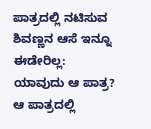ಪಾತ್ರದಲ್ಲಿ ನಟಿಸುವ ಶಿವಣ್ಣನ ಆಸೆ ಇನ್ನೂ ಈಡೇರಿಲ್ಲ: ಯಾವುದು ಆ ಪಾತ್ರ?
ಆ ಪಾತ್ರದಲ್ಲಿ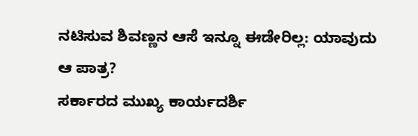ನಟಿಸುವ ಶಿವಣ್ಣನ ಆಸೆ ಇನ್ನೂ ಈಡೇರಿಲ್ಲ: ಯಾವುದು ಆ ಪಾತ್ರ?
ಸರ್ಕಾರದ ಮುಖ್ಯ ಕಾರ್ಯದರ್ಶಿ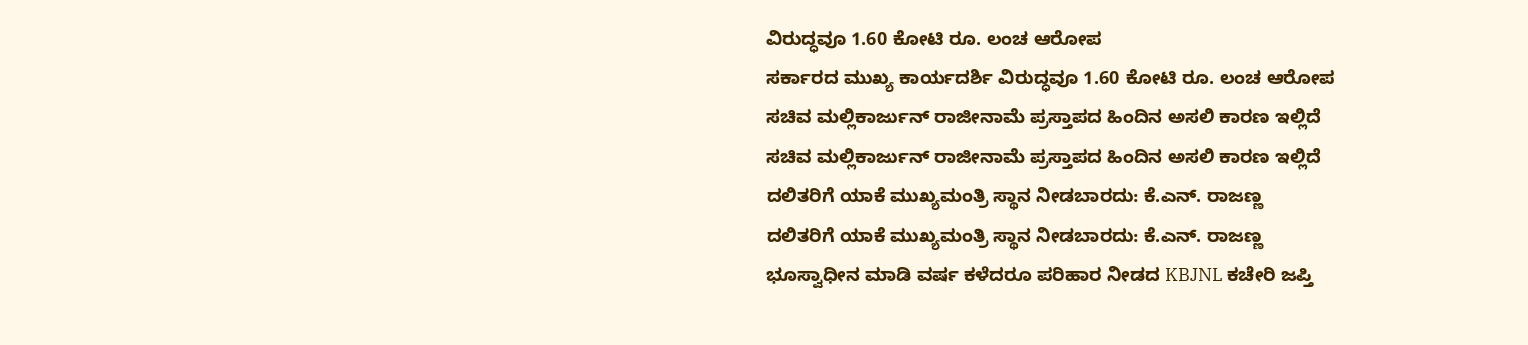ವಿರುದ್ಧವೂ 1.60 ಕೋಟಿ ರೂ. ಲಂಚ ಆರೋಪ
ಸರ್ಕಾರದ ಮುಖ್ಯ ಕಾರ್ಯದರ್ಶಿ ವಿರುದ್ಧವೂ 1.60 ಕೋಟಿ ರೂ. ಲಂಚ ಆರೋಪ
ಸಚಿವ ಮಲ್ಲಿಕಾರ್ಜುನ್ ರಾಜೀನಾಮೆ ಪ್ರಸ್ತಾಪದ ಹಿಂದಿನ ಅಸಲಿ ಕಾರಣ ಇಲ್ಲಿದೆ
ಸಚಿವ ಮಲ್ಲಿಕಾರ್ಜುನ್ ರಾಜೀನಾಮೆ ಪ್ರಸ್ತಾಪದ ಹಿಂದಿನ ಅಸಲಿ ಕಾರಣ ಇಲ್ಲಿದೆ
ದಲಿತರಿಗೆ ಯಾಕೆ ಮುಖ್ಯಮಂತ್ರಿ ಸ್ಥಾನ ನೀಡಬಾರದು: ಕೆ.ಎನ್. ರಾಜಣ್ಣ
ದಲಿತರಿಗೆ ಯಾಕೆ ಮುಖ್ಯಮಂತ್ರಿ ಸ್ಥಾನ ನೀಡಬಾರದು: ಕೆ.ಎನ್. ರಾಜಣ್ಣ
ಭೂಸ್ವಾಧೀನ ಮಾಡಿ ವರ್ಷ ಕಳೆದರೂ ಪರಿಹಾರ ನೀಡದ KBJNL ಕಚೇರಿ ಜಪ್ತಿ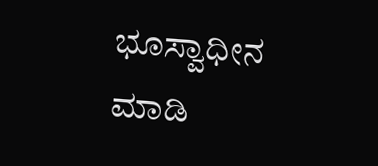ಭೂಸ್ವಾಧೀನ ಮಾಡಿ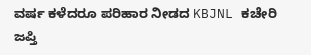ವರ್ಷ ಕಳೆದರೂ ಪರಿಹಾರ ನೀಡದ KBJNL ಕಚೇರಿ ಜಪ್ತಿ